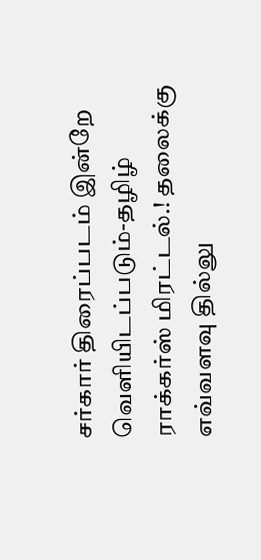சர்கார் திரைப்படம் இன்றே வெளியிடப்படும்-தழிழ் ராக்கர்ஸ் மிரட்டல்.! தலைக்கு எவ்வளவு தில்லு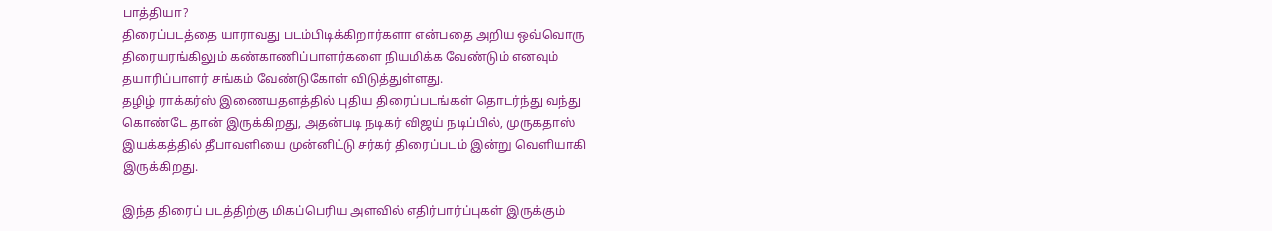பாத்தியா?
திரைப்படத்தை யாராவது படம்பிடிக்கிறார்களா என்பதை அறிய ஒவ்வொரு திரையரங்கிலும் கண்காணிப்பாளர்களை நியமிக்க வேண்டும் எனவும் தயாரிப்பாளர் சங்கம் வேண்டுகோள் விடுத்துள்ளது.
தழிழ் ராக்கர்ஸ் இணையதளத்தில் புதிய திரைப்படங்கள் தொடர்ந்து வந்து கொண்டே தான் இருக்கிறது, அதன்படி நடிகர் விஜய் நடிப்பில், முருகதாஸ் இயக்கத்தில் தீபாவளியை முன்னிட்டு சர்கர் திரைப்படம் இன்று வெளியாகி இருக்கிறது.

இந்த திரைப் படத்திற்கு மிகப்பெரிய அளவில் எதிர்பார்ப்புகள் இருக்கும்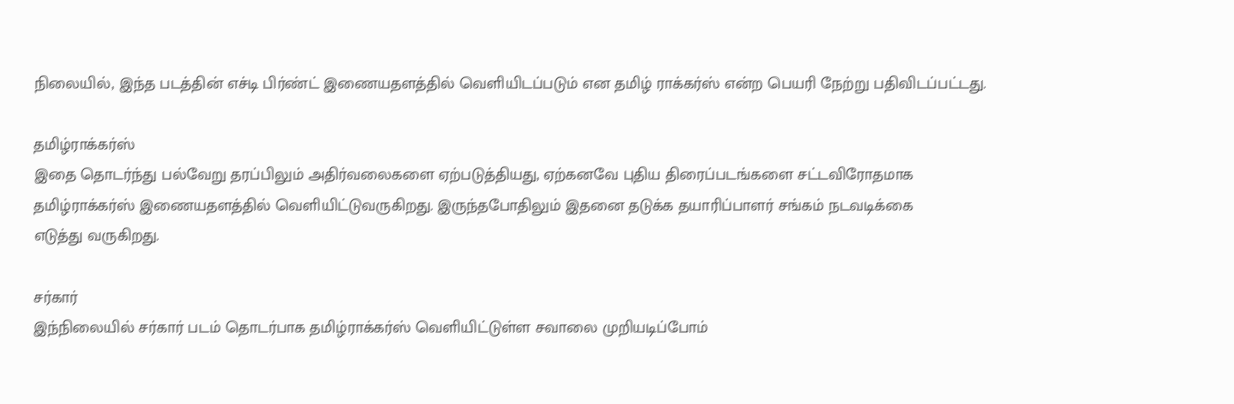நிலையில், இந்த படத்தின் எச்டி பிர்ண்ட் இணையதளத்தில் வெளியிடப்படும் என தமிழ் ராக்கர்ஸ் என்ற பெயரி நேற்று பதிவிடப்பட்டது.

தமிழ்ராக்கர்ஸ்
இதை தொடர்ந்து பல்வேறு தரப்பிலும் அதிர்வலைகளை ஏற்படுத்தியது, ஏற்கனவே புதிய திரைப்படங்களை சட்டவிரோதமாக
தமிழ்ராக்கர்ஸ் இணையதளத்தில் வெளியிட்டுவருகிறது. இருந்தபோதிலும் இதனை தடுக்க தயாரிப்பாளர் சங்கம் நடவடிக்கை
எடுத்து வருகிறது.

சர்கார்
இந்நிலையில் சர்கார் படம் தொடர்பாக தமிழ்ராக்கர்ஸ் வெளியிட்டுள்ள சவாலை முறியடிப்போம்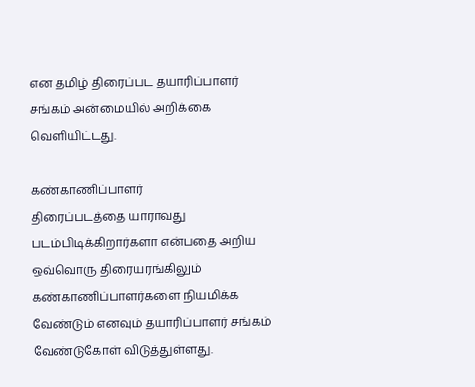என தமிழ் திரைப்பட தயாரிப்பாளர் சங்கம் அன்மையில் அறிக்கை வெளியிட்டது.

கண்காணிப்பாளர்
திரைப்படத்தை யாராவது படம்பிடிக்கிறார்களா என்பதை அறிய ஒவ்வொரு திரையரங்கிலும் கண்காணிப்பாளர்களை நியமிக்க வேண்டும் எனவும் தயாரிப்பாளர் சங்கம் வேண்டுகோள் விடுத்துள்ளது.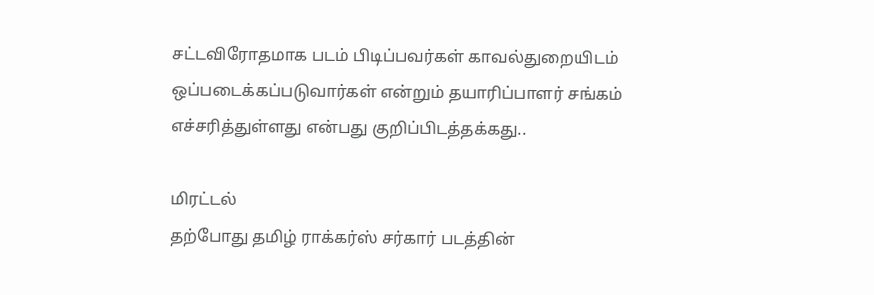சட்டவிரோதமாக படம் பிடிப்பவர்கள் காவல்துறையிடம் ஒப்படைக்கப்படுவார்கள் என்றும் தயாரிப்பாளர் சங்கம் எச்சரித்துள்ளது என்பது குறிப்பிடத்தக்கது..

மிரட்டல்
தற்போது தமிழ் ராக்கர்ஸ் சர்கார் படத்தின்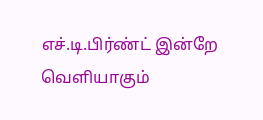எச்.டி.பிர்ண்ட் இன்றே வெளியாகும்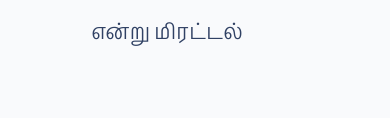என்று மிரட்டல்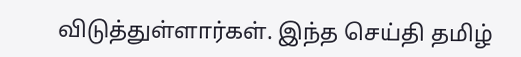விடுத்துள்ளார்கள். இந்த செய்தி தமிழ்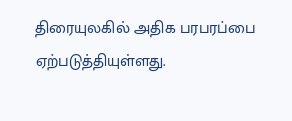திரையுலகில் அதிக பரபரப்பை ஏற்படுத்தியுள்ளது.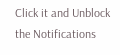Click it and Unblock the Notifications